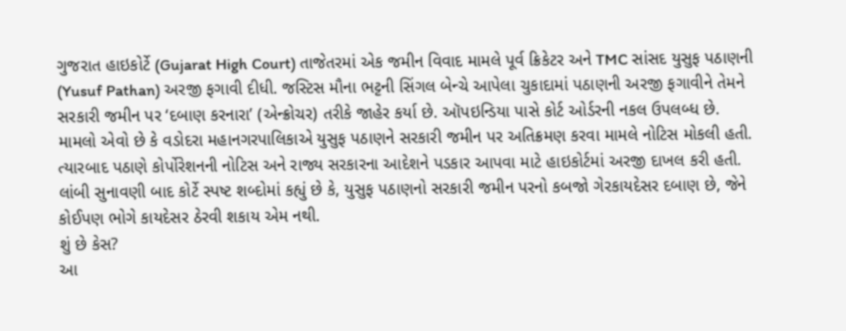ગુજરાત હાઇકોર્ટે (Gujarat High Court) તાજેતરમાં એક જમીન વિવાદ મામલે પૂર્વ ક્રિકેટર અને TMC સાંસદ યુસુફ પઠાણની (Yusuf Pathan) અરજી ફગાવી દીધી. જસ્ટિસ મૌના ભટ્ટની સિંગલ બેન્ચે આપેલા ચુકાદામાં પઠાણની અરજી ફગાવીને તેમને સરકારી જમીન પર ‘દબાણ કરનારા’ (એન્ક્રોચર) તરીકે જાહેર કર્યા છે. ઑપઇન્ડિયા પાસે કોર્ટ ઓર્ડરની નકલ ઉપલબ્ધ છે.
મામલો એવો છે કે વડોદરા મહાનગરપાલિકાએ યુસુફ પઠાણને સરકારી જમીન પર અતિક્રમણ કરવા મામલે નોટિસ મોકલી હતી. ત્યારબાદ પઠાણે કોર્પોરેશનની નોટિસ અને રાજ્ય સરકારના આદેશને પડકાર આપવા માટે હાઇકોર્ટમાં અરજી દાખલ કરી હતી. લાંબી સુનાવણી બાદ કોર્ટે સ્પષ્ટ શબ્દોમાં કહ્યું છે કે, યુસુફ પઠાણનો સરકારી જમીન પરનો કબજો ગેરકાયદેસર દબાણ છે, જેને કોઈપણ ભોગે કાયદેસર ઠેરવી શકાય એમ નથી.
શું છે કેસ?
આ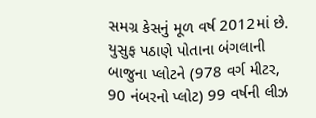સમગ્ર કેસનું મૂળ વર્ષ 2012માં છે. યુસુફ પઠાણે પોતાના બંગલાની બાજુના પ્લોટને (978 વર્ગ મીટર, 90 નંબરનો પ્લોટ) 99 વર્ષની લીઝ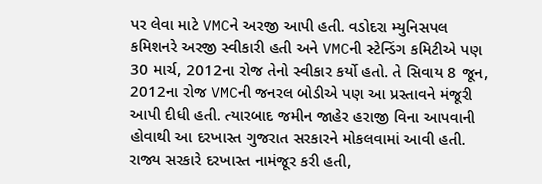પર લેવા માટે VMCને અરજી આપી હતી. વડોદરા મ્યુનિસપલ કમિશનરે અરજી સ્વીકારી હતી અને VMCની સ્ટેન્ડિંગ કમિટીએ પણ 30 માર્ચ, 2012ના રોજ તેનો સ્વીકાર કર્યો હતો. તે સિવાય 8 જૂન, 2012ના રોજ VMCની જનરલ બોડીએ પણ આ પ્રસ્તાવને મંજૂરી આપી દીધી હતી. ત્યારબાદ જમીન જાહેર હરાજી વિના આપવાની હોવાથી આ દરખાસ્ત ગુજરાત સરકારને મોકલવામાં આવી હતી. રાજ્ય સરકારે દરખાસ્ત નામંજૂર કરી હતી,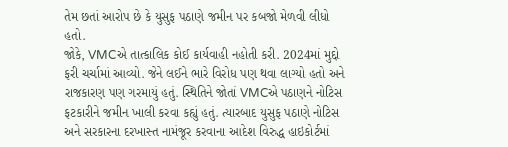તેમ છતાં આરોપ છે કે યુસુફ પઠાણે જમીન પર કબજો મેળવી લીધો હતો.
જોકે, VMCએ તાત્કાલિક કોઈ કાર્યવાહી નહોતી કરી. 2024માં મુદ્દો ફરી ચર્ચામાં આવ્યો. જેને લઈને ભારે વિરોધ પણ થવા લાગ્યો હતો અને રાજકારણ પણ ગરમાયું હતું. સ્થિતિને જોતાં VMCએ પઠાણને નોટિસ ફટકારીને જમીન ખાલી કરવા કહ્યું હતું. ત્યારબાદ યુસુફ પઠાણે નોટિસ અને સરકારના દરખાસ્ત નામંજૂર કરવાના આદેશ વિરુદ્ધ હાઇકોર્ટમાં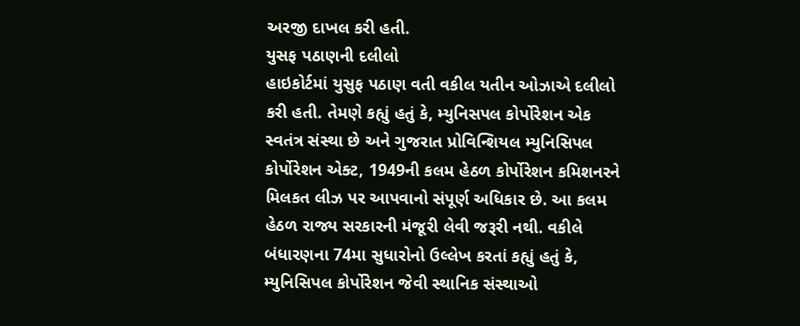અરજી દાખલ કરી હતી.
યુસફ પઠાણની દલીલો
હાઇકોર્ટમાં યુસુફ પઠાણ વતી વકીલ યતીન ઓઝાએ દલીલો કરી હતી. તેમણે કહ્યું હતું કે, મ્યુનિસપલ કોર્પોરેશન એક સ્વતંત્ર સંસ્થા છે અને ગુજરાત પ્રોવિન્શિયલ મ્યુનિસિપલ કોર્પોરેશન એક્ટ, 1949ની કલમ હેઠળ કોર્પોરેશન કમિશનરને મિલકત લીઝ પર આપવાનો સંપૂર્ણ અધિકાર છે. આ કલમ હેઠળ રાજ્ય સરકારની મંજૂરી લેવી જરૂરી નથી. વકીલે બંધારણના 74મા સુધારોનો ઉલ્લેખ કરતાં કહ્યું હતું કે, મ્યુનિસિપલ કોર્પોરેશન જેવી સ્થાનિક સંસ્થાઓ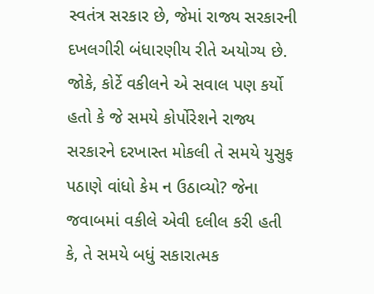સ્વતંત્ર સરકાર છે, જેમાં રાજ્ય સરકારની દખલગીરી બંધારણીય રીતે અયોગ્ય છે.
જોકે, કોર્ટે વકીલને એ સવાલ પણ કર્યો હતો કે જે સમયે કોર્પોરેશને રાજ્ય સરકારને દરખાસ્ત મોકલી તે સમયે યુસુફ પઠાણે વાંધો કેમ ન ઉઠાવ્યો? જેના જવાબમાં વકીલે એવી દલીલ કરી હતી કે, તે સમયે બધું સકારાત્મક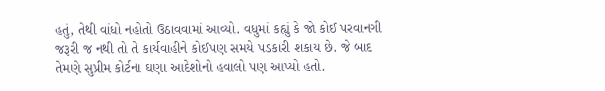હતું, તેથી વાંધો નહોતો ઉઠાવવામાં આવ્યો. વધુમાં કહ્યું કે જો કોઈ પરવાનગી જરૂરી જ નથી તો તે કાર્યવાહીને કોઈપણ સમયે પડકારી શકાય છે. જે બાદ તેમણે સુપ્રીમ કોર્ટના ઘણા આદેશોનો હવાલો પણ આપ્યો હતો.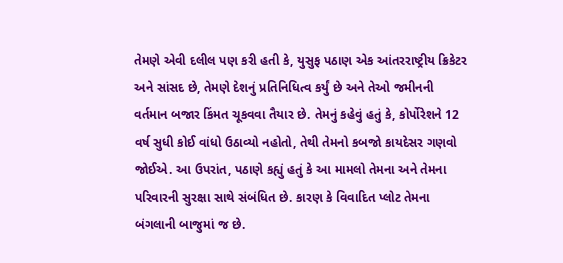તેમણે એવી દલીલ પણ કરી હતી કે, યુસુફ પઠાણ એક આંતરરાષ્ટ્રીય ક્રિકેટર અને સાંસદ છે, તેમણે દેશનું પ્રતિનિધિત્વ કર્યું છે અને તેઓ જમીનની વર્તમાન બજાર કિંમત ચૂકવવા તૈયાર છે. તેમનું કહેવું હતું કે, કોર્પોરેશને 12 વર્ષ સુધી કોઈ વાંધો ઉઠાવ્યો નહોતો, તેથી તેમનો કબજો કાયદેસર ગણવો જોઈએ. આ ઉપરાંત, પઠાણે કહ્યું હતું કે આ મામલો તેમના અને તેમના પરિવારની સુરક્ષા સાથે સંબંધિત છે. કારણ કે વિવાદિત પ્લોટ તેમના બંગલાની બાજુમાં જ છે.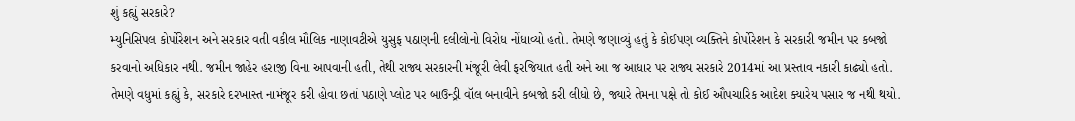શું કહ્યું સરકારે?
મ્યુનિસિપલ કોર્પોરેશન અને સરકાર વતી વકીલ મૌલિક નાણાવટીએ યુસુફ પઠાણની દલીલોનો વિરોધ નોંધાવ્યો હતો. તેમણે જણાવ્યું હતું કે કોઈપણ વ્યક્તિને કોર્પોરેશન કે સરકારી જમીન પર કબજો કરવાનો અધિકાર નથી. જમીન જાહેર હરાજી વિના આપવાની હતી, તેથી રાજ્ય સરકારની મંજૂરી લેવી ફરજિયાત હતી અને આ જ આધાર પર રાજ્ય સરકારે 2014માં આ પ્રસ્તાવ નકારી કાઢ્યો હતો.
તેમણે વધુમાં કહ્યું કે, સરકારે દરખાસ્ત નામંજૂર કરી હોવા છતાં પઠાણે પ્લોટ પર બાઉન્ડ્રી વૉલ બનાવીને કબજો કરી લીધો છે, જ્યારે તેમના પક્ષે તો કોઈ ઔપચારિક આદેશ ક્યારેય પસાર જ નથી થયો.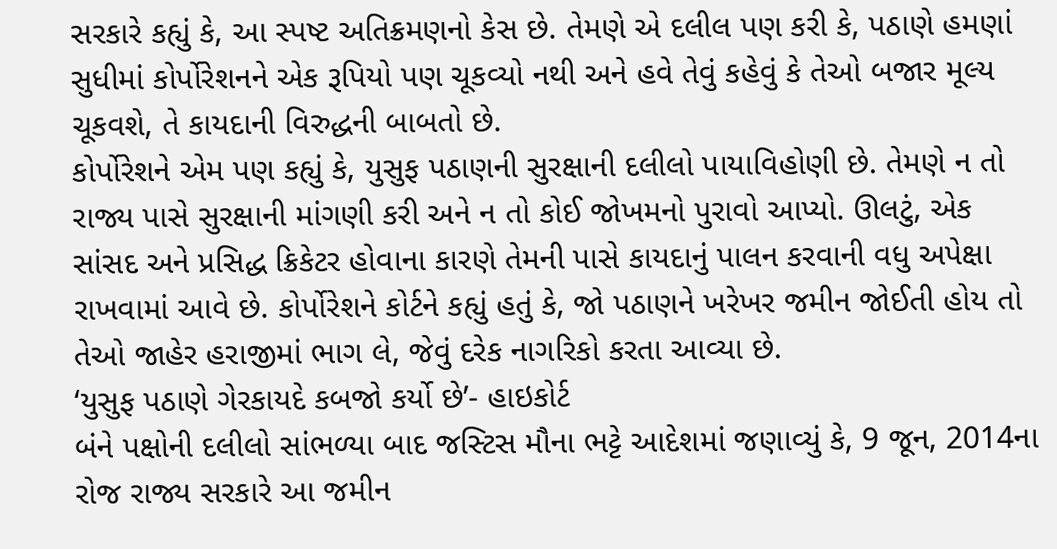સરકારે કહ્યું કે, આ સ્પષ્ટ અતિક્રમણનો કેસ છે. તેમણે એ દલીલ પણ કરી કે, પઠાણે હમણાં સુધીમાં કોર્પોરેશનને એક રૂપિયો પણ ચૂકવ્યો નથી અને હવે તેવું કહેવું કે તેઓ બજાર મૂલ્ય ચૂકવશે, તે કાયદાની વિરુદ્ધની બાબતો છે.
કોર્પોરેશને એમ પણ કહ્યું કે, યુસુફ પઠાણની સુરક્ષાની દલીલો પાયાવિહોણી છે. તેમણે ન તો રાજ્ય પાસે સુરક્ષાની માંગણી કરી અને ન તો કોઈ જોખમનો પુરાવો આપ્યો. ઊલટું, એક સાંસદ અને પ્રસિદ્ધ ક્રિકેટર હોવાના કારણે તેમની પાસે કાયદાનું પાલન કરવાની વધુ અપેક્ષા રાખવામાં આવે છે. કોર્પોરેશને કોર્ટને કહ્યું હતું કે, જો પઠાણને ખરેખર જમીન જોઈતી હોય તો તેઓ જાહેર હરાજીમાં ભાગ લે, જેવું દરેક નાગરિકો કરતા આવ્યા છે.
‘યુસુફ પઠાણે ગેરકાયદે કબજો કર્યો છે’- હાઇકોર્ટ
બંને પક્ષોની દલીલો સાંભળ્યા બાદ જસ્ટિસ મૌના ભટ્ટે આદેશમાં જણાવ્યું કે, 9 જૂન, 2014ના રોજ રાજ્ય સરકારે આ જમીન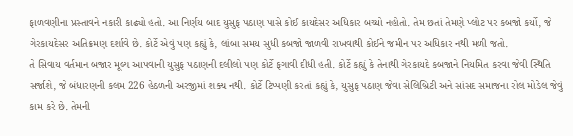ફાળવણીના પ્રસ્તાવને નકારી કાઢ્યો હતો. આ નિર્ણય બાદ યુસુફ પઠાણ પાસે કોઈ કાયદેસર અધિકાર બચ્યો નહોતો. તેમ છતાં તેમણે પ્લોટ પર કબજો કર્યો, જે ગેરકાયદેસર અતિક્રમણ દર્શાવે છે. કોર્ટે એવું પણ કહ્યું કે, લાંબા સમય સુધી કબજો જાળવી રાખવાથી કોઈને જમીન પર અધિકાર નથી મળી જતો.
તે સિવાય વર્તમાન બજાર મૂલ્ય આપવાની યુસુફ પઠાણની દલીલો પણ કોર્ટે ફગાવી દીધી હતી. કોર્ટે કહ્યું કે તેનાથી ગેરકાયદે કબજાને નિયમિત કરવા જેવી સ્થિતિ સર્જાશે, જે બંધારણની કલમ 226 હેઠળની અરજીમાં શક્ય નથી. કોર્ટે ટિપ્પણી કરતાં કહ્યું કે, યુસુફ પઠાણ જેવા સેલિબ્રિટી અને સાંસદ સમાજના રોલ મોડેલ જેવું કામ કરે છે. તેમની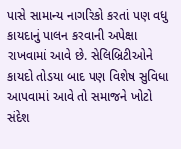પાસે સામાન્ય નાગરિકો કરતાં પણ વધુ કાયદાનું પાલન કરવાની અપેક્ષા રાખવામાં આવે છે. સેલિબ્રિટીઓને કાયદો તોડયા બાદ પણ વિશેષ સુવિધા આપવામાં આવે તો સમાજને ખોટો સંદેશ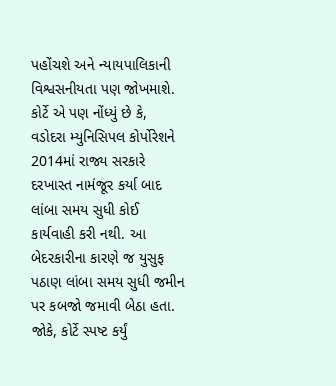પહોંચશે અને ન્યાયપાલિકાની વિશ્વસનીયતા પણ જોખમાશે.
કોર્ટે એ પણ નોંધ્યું છે કે, વડોદરા મ્યુનિસિપલ કોર્પોરેશને 2014માં રાજ્ય સરકારે દરખાસ્ત નામંજૂર કર્યા બાદ લાંબા સમય સુધી કોઈ કાર્યવાહી કરી નથી. આ બેદરકારીના કારણે જ યુસુફ પઠાણ લાંબા સમય સુધી જમીન પર કબજો જમાવી બેઠા હતા. જોકે, કોર્ટે સ્પષ્ટ કર્યું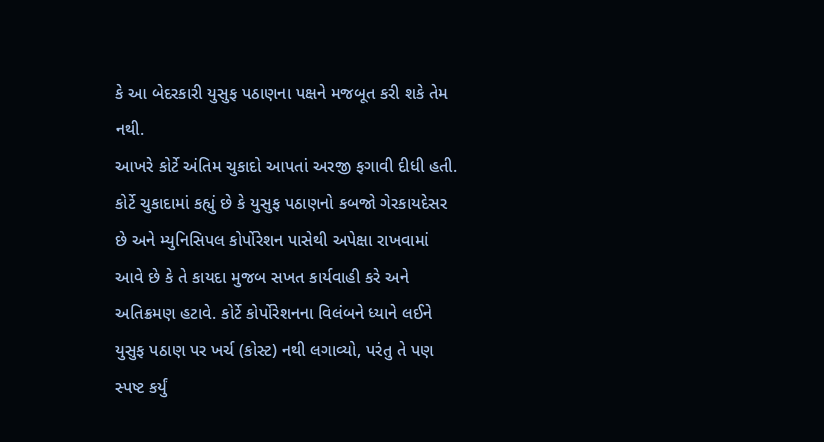કે આ બેદરકારી યુસુફ પઠાણના પક્ષને મજબૂત કરી શકે તેમ નથી.
આખરે કોર્ટે અંતિમ ચુકાદો આપતાં અરજી ફગાવી દીધી હતી. કોર્ટે ચુકાદામાં કહ્યું છે કે યુસુફ પઠાણનો કબજો ગેરકાયદેસર છે અને મ્યુનિસિપલ કોર્પોરેશન પાસેથી અપેક્ષા રાખવામાં આવે છે કે તે કાયદા મુજબ સખત કાર્યવાહી કરે અને અતિક્રમણ હટાવે. કોર્ટે કોર્પોરેશનના વિલંબને ધ્યાને લઈને યુસુફ પઠાણ પર ખર્ચ (કોસ્ટ) નથી લગાવ્યો, પરંતુ તે પણ સ્પષ્ટ કર્યું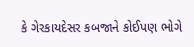કે ગેરકાયદેસર કબજાને કોઈપણ ભોગે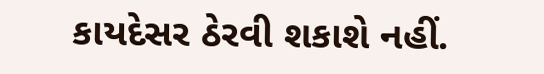કાયદેસર ઠેરવી શકાશે નહીં.